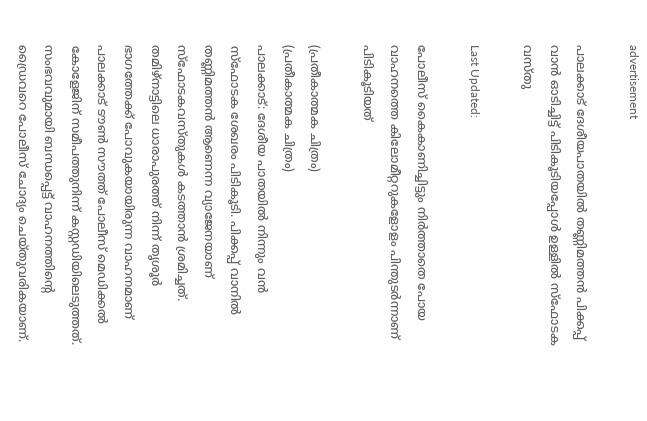advertisement

പാലക്കാട് ദേശീയപാതയിൽ തണ്ണിമത്തൻ പിക്കപ്പ് വാൻ ഓടിച്ചിട്ട് പിടികൂടിയപ്പോൾ ഉള്ളിൽ സ്ഫോടക വസ്തു

Last Updated:

പോലീസ് കൈകാണിച്ചിട്ടും നിർത്താതെ പോയ വാഹനത്തെ കിലോമീറ്ററുകളോളം പിന്തുടർന്നാണ് പിടികൂടിയത്

(പ്രതീകാത്മക ചിത്രം)
(പ്രതീകാത്മക ചിത്രം)
പാലക്കാട്: ദേശീയ പാതയിൽ നിന്നും വൻ സ്‌ഫോടക ശേഖരം പിടികൂടി. പിക്കപ്പ് വാനിൽ തണ്ണിമത്തൻ ആണെന്ന വ്യാജേനയാണ് സ്‌ഫോടകവസ്തുകൾ കടത്താൻ ശ്രമിച്ചത്. തമിഴ്‌നാട്ടിലെ ധാരാപുരത്ത് നിന്ന് തൃശൂർ ഭാഗത്തേക്ക് പോവുകയായിരുന്ന വാഹനമാണ് പാലക്കാട് ടൗൺ സൗത്ത് പോലീസ് മെഡിക്കൽ കോളേജിന് സമീപത്തുനിന്ന് കസ്റ്റഡിയിലെടുത്തത്. സംഭവവുമായി ബന്ധപ്പെട്ട് വാഹനത്തിന്റെ ഡ്രൈവറെ പോലീസ് ചോദ്യം ചെയ്തുവരികയാണ്.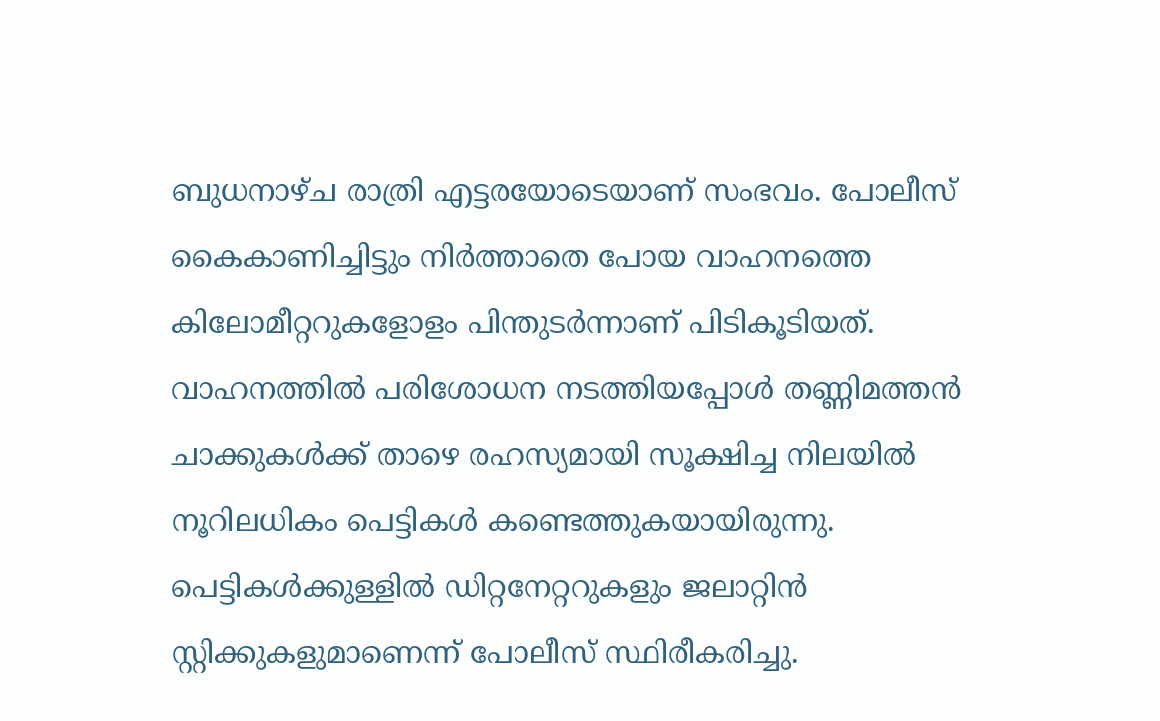ബുധനാഴ്ച രാത്രി എട്ടരയോടെയാണ് സംഭവം. പോലീസ് കൈകാണിച്ചിട്ടും നിർത്താതെ പോയ വാഹനത്തെ കിലോമീറ്ററുകളോളം പിന്തുടർന്നാണ് പിടികൂടിയത്. വാഹനത്തിൽ പരിശോധന നടത്തിയപ്പോൾ തണ്ണിമത്തൻ ചാക്കുകൾക്ക് താഴെ രഹസ്യമായി സൂക്ഷിച്ച നിലയിൽ നൂറിലധികം പെട്ടികൾ കണ്ടെത്തുകയായിരുന്നു.
പെട്ടികൾക്കുള്ളിൽ ഡിറ്റനേറ്ററുകളും ജലാറ്റിൻ സ്റ്റിക്കുകളുമാണെന്ന് പോലീസ് സ്ഥിരീകരിച്ചു.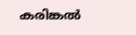കരിങ്കൽ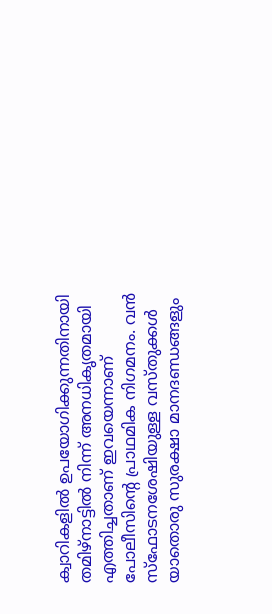ക്വാറികളിൽ ഉപയോഗിക്കുന്നതിനായി തമിഴ്‌നാട്ടിൽ നിന്ന് അനധികൃതമായി എത്തിച്ചതാണ് ഇവയെന്നാണ് പോലീസിന്റെ പ്രാഥമിക നിഗമനം. വൻ സ്‌ഫോടനശേഷിയുള്ള വസ്തുക്കൾ യാതൊരു സുരക്ഷാ മാനദണ്ഡങ്ങളും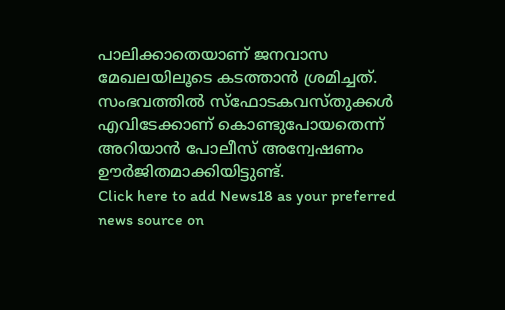പാലിക്കാതെയാണ് ജനവാസ മേഖലയിലൂടെ കടത്താൻ ശ്രമിച്ചത്. സംഭവത്തിൽ സ്‌ഫോടകവസ്തുക്കൾ എവിടേക്കാണ് കൊണ്ടുപോയതെന്ന് അറിയാൻ പോലീസ് അന്വേഷണം ഊർജിതമാക്കിയിട്ടുണ്ട്.
Click here to add News18 as your preferred news source on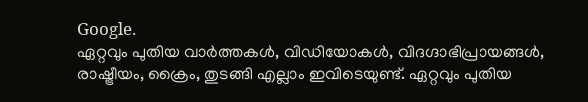Google.
ഏറ്റവും പുതിയ വാർത്തകൾ, വിഡിയോകൾ, വിദഗ്ദാഭിപ്രായങ്ങൾ, രാഷ്ട്രീയം, ക്രൈം, തുടങ്ങി എല്ലാം ഇവിടെയുണ്ട്. ഏറ്റവും പുതിയ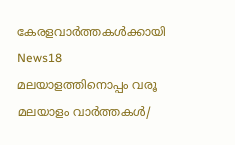കേരളവാർത്തകൾക്കായി News18 മലയാളത്തിനൊപ്പം വരൂ
മലയാളം വാർത്തകൾ/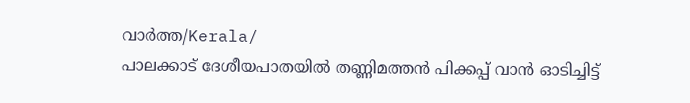വാർത്ത/Kerala/
പാലക്കാട് ദേശീയപാതയിൽ തണ്ണിമത്തൻ പിക്കപ്പ് വാൻ ഓടിച്ചിട്ട്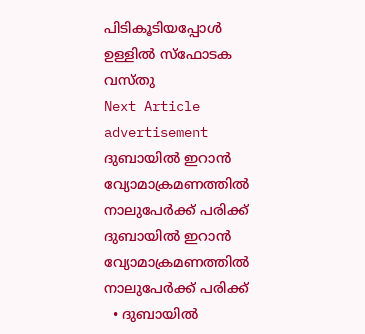പിടികൂടിയപ്പോൾ ഉള്ളിൽ സ്ഫോടക വസ്തു
Next Article
advertisement
ദുബായിൽ ഇറാൻ വ്യോമാക്രമണത്തിൽ നാലുപേർക്ക് പരിക്ക്
ദുബായിൽ ഇറാൻ വ്യോമാക്രമണത്തിൽ നാലുപേർക്ക് പരിക്ക്
  • ദുബായിൽ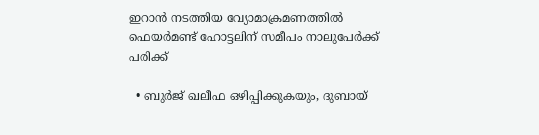ഇറാൻ നടത്തിയ വ്യോമാക്രമണത്തിൽ ഫെയർമണ്ട് ഹോട്ടലിന് സമീപം നാലുപേർക്ക് പരിക്ക്

  • ബുർജ് ഖലീഫ ഒഴിപ്പിക്കുകയും, ദുബായ്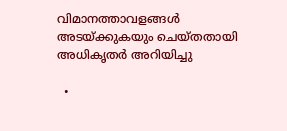വിമാനത്താവളങ്ങൾ അടയ്ക്കുകയും ചെയ്തതായി അധികൃതർ അറിയിച്ചു

  •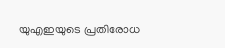യുഎഇയുടെ പ്രതിരോധ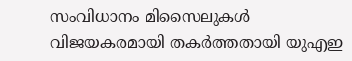സംവിധാനം മിസൈലുകൾ വിജയകരമായി തകർത്തതായി യുഎഇ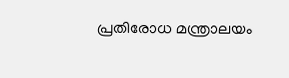പ്രതിരോധ മന്ത്രാലയം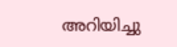അറിയിച്ചു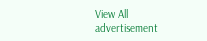View All
advertisement